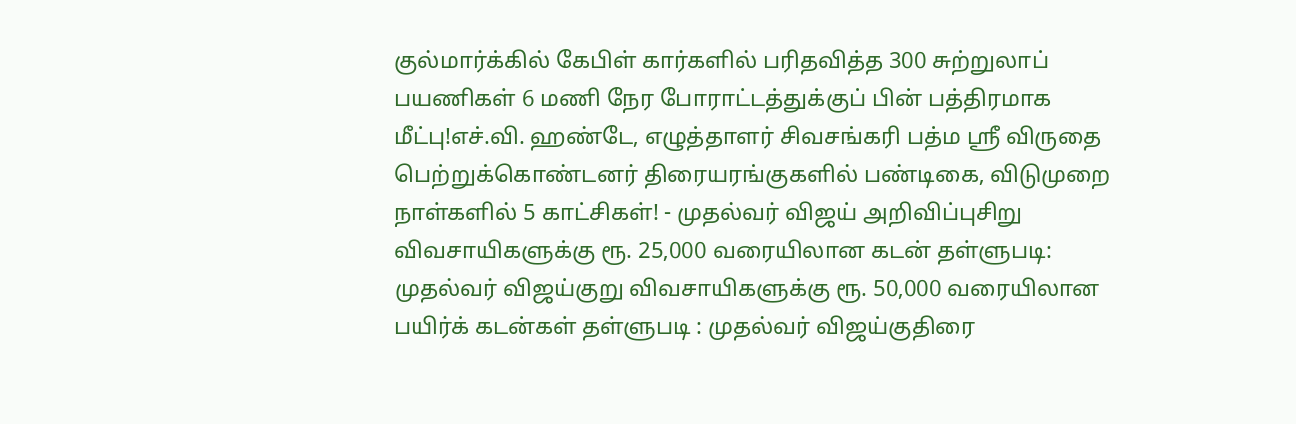குல்மார்க்கில் கேபிள் கார்களில் பரிதவித்த 300 சுற்றுலாப் பயணிகள் 6 மணி நேர போராட்டத்துக்குப் பின் பத்திரமாக மீட்பு!எச்.வி. ஹண்டே, எழுத்தாளர் சிவசங்கரி பத்ம ஸ்ரீ விருதை பெற்றுக்கொண்டனர் திரையரங்குகளில் பண்டிகை, விடுமுறை நாள்களில் 5 காட்சிகள்! - முதல்வர் விஜய் அறிவிப்புசிறு விவசாயிகளுக்கு ரூ. 25,000 வரையிலான கடன் தள்ளுபடி: முதல்வர் விஜய்குறு விவசாயிகளுக்கு ரூ. 50,000 வரையிலான பயிர்க் கடன்கள் தள்ளுபடி : முதல்வர் விஜய்குதிரை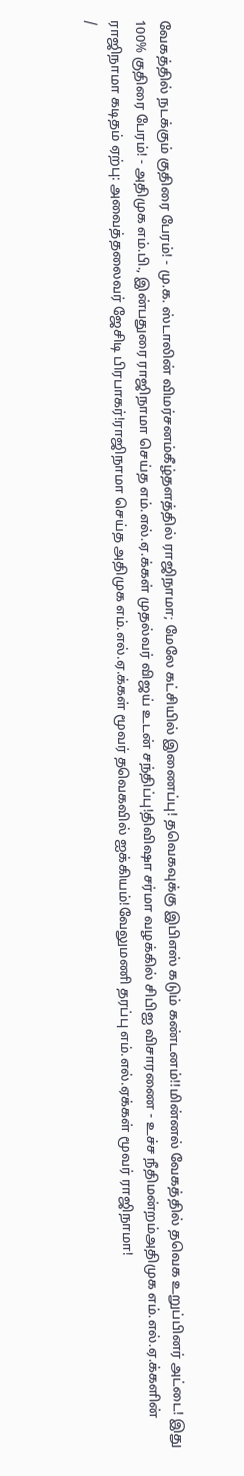வேகத்தில் நடக்கும் குதிரை பேரம்! - மு.க. ஸ்டாலின் விமர்சனம்கீழ்தளத்தில் ராஜிநாமா; மேலே கட்சியில் இணைப்பு! தவெகவுக்கு இபிஎஸ் கடும் கண்டனம்!!மின்னல் வேகத்தில் தவெக உறுப்பினர் அட்டை! இது 100% குதிரை பேரம்! - அதிமுக எம்.பி., இன்பதுரை ராஜிநாமா செய்த எம்.எல்.ஏ.க்கள் முதல்வர் விஜய் உடன் சந்திப்பு!திவிஷா சர்மா வழக்கில் சிபிஐ விசாரணை - உச்ச நீதிமன்றம்அதிமுக எம்.எல்.ஏ.க்களின் ராஜிநாமா கடிதம் ஏற்பு: அவைத்தலைவர் ஜேசிடி பிரபாகர்!ராஜிநாமா செய்த அதிமுக எம்.எல்.ஏ.க்கள் மூவர் தவெகவில் ஐக்கியம்!வேலுமணி தரப்பு எம்.எல்.ஏக்கள் மூவர் ராஜிநாமா!
/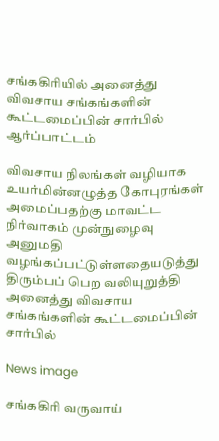சங்ககிரியில் அனைத்து விவசாய சங்கங்களின் கூட்டமைப்பின் சார்பில் ஆர்ப்பாட்டம்

விவசாய நிலங்கள் வழியாக உயர்மின்னழுத்த கோபுரங்கள் அமைப்பதற்கு மாவட்ட நிர்வாகம் முன்நுழைவு அனுமதி வழங்கப்பட்டுள்ளதையடுத்து திரும்பப் பெற வலியுறுத்தி அனைத்து விவசாய சங்கங்களின் கூட்டமைப்பின் சார்பில்

News image

சங்ககிரி வருவாய்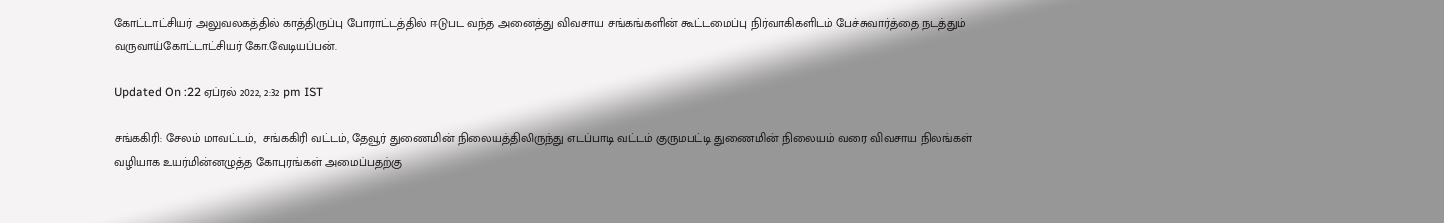கோட்டாட்சியர் அலுவலகத்தில் காத்திருப்பு போராட்டத்தில் ஈடுபட வந்த அனைத்து விவசாய சங்கங்களின் கூட்டமைப்பு நிர்வாகிகளிடம் பேச்சுவார்த்தை நடத்தும் வருவாய்கோட்டாட்சியர் கோ.வேடியப்பன்.

Updated On :22 ஏப்ரல் 2022, 2:32 pm IST

சங்ககிரி: சேலம் மாவட்டம்,  சங்ககிரி வட்டம், தேவூர் துணைமின் நிலையத்திலிருந்து எடப்பாடி வட்டம் குருமபட்டி துணைமின் நிலையம் வரை விவசாய நிலங்கள் வழியாக உயர்மின்னழுத்த கோபுரங்கள் அமைப்பதற்கு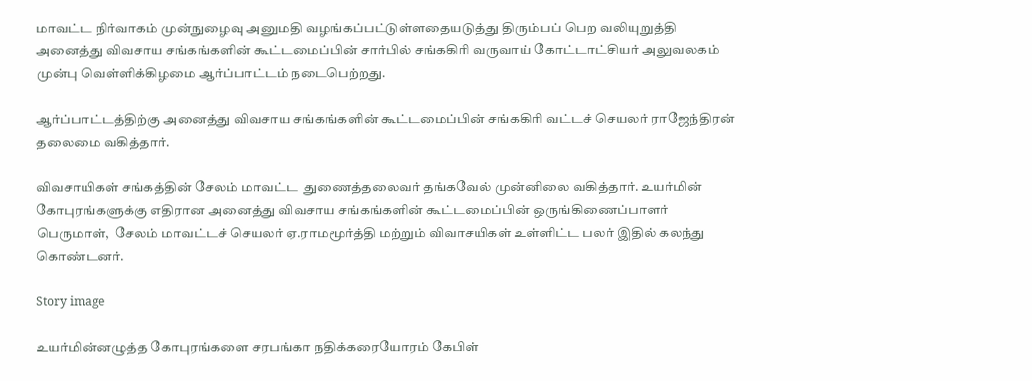மாவட்ட நிர்வாகம் முன்நுழைவு அனுமதி வழங்கப்பட்டுள்ளதையடுத்து திரும்பப் பெற வலியுறுத்தி அனைத்து விவசாய சங்கங்களின் கூட்டமைப்பின் சார்பில் சங்ககிரி வருவாய் கோட்டாட்சியர் அலுவலகம் முன்பு வெள்ளிக்கிழமை ஆர்ப்பாட்டம் நடைபெற்றது.

ஆர்ப்பாட்டத்திற்கு அனைத்து விவசாய சங்கங்களின் கூட்டமைப்பின் சங்ககிரி வட்டச் செயலர் ராஜேந்திரன் தலைமை வகித்தார்.

விவசாயிகள் சங்கத்தின் சேலம் மாவட்ட  துணைத்தலைவர் தங்கவேல் முன்னிலை வகித்தார். உயர்மின் கோபுரங்களுக்கு எதிரான அனைத்து விவசாய சங்கங்களின் கூட்டமைப்பின் ஒருங்கிணைப்பாளர் பெருமாள்,  சேலம் மாவட்டச் செயலர் ஏ.ராமமூர்த்தி மற்றும் விவாசயிகள் உள்ளிட்ட பலர் இதில் கலந்து கொண்டனர்.

Story image

உயர்மின்னழுத்த கோபுரங்களை சரபங்கா நதிக்கரையோரம் கேபிள்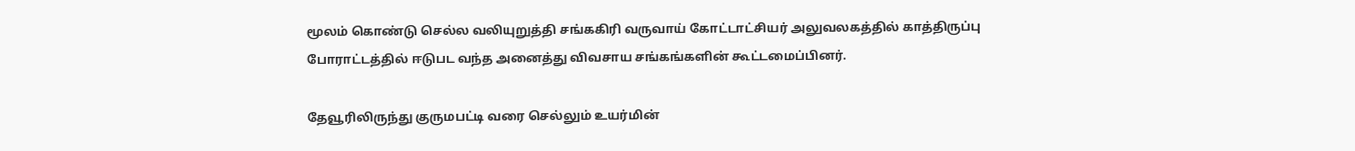மூலம் கொண்டு செல்ல வலியுறுத்தி சங்ககிரி வருவாய் கோட்டாட்சியர் அலுவலகத்தில் காத்திருப்பு போராட்டத்தில் ஈடுபட வந்த அனைத்து விவசாய சங்கங்களின் கூட்டமைப்பினர்.

தேவூரிலிருந்து குருமபட்டி வரை செல்லும் உயர்மின்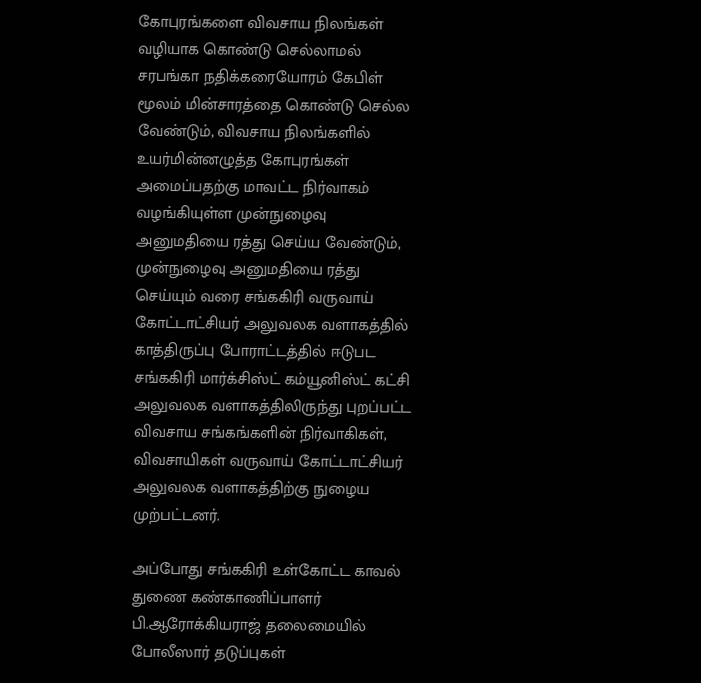கோபுரங்களை விவசாய நிலங்கள் வழியாக கொண்டு செல்லாமல் சரபங்கா நதிக்கரையோரம் கேபிள் மூலம் மின்சாரத்தை கொண்டு செல்ல வேண்டும், விவசாய நிலங்களில் உயர்மின்னழுத்த கோபுரங்கள் அமைப்பதற்கு மாவட்ட நிர்வாகம் வழங்கியுள்ள முன்நுழைவு அனுமதியை ரத்து செய்ய வேண்டும், முன்நுழைவு அனுமதியை ரத்து செய்யும் வரை சங்ககிரி வருவாய் கோட்டாட்சியர் அலுவலக வளாகத்தில் காத்திருப்பு போராட்டத்தில் ஈடுபட சங்ககிரி மார்க்சிஸ்ட் கம்யூனிஸ்ட் கட்சி அலுவலக வளாகத்திலிருந்து புறப்பட்ட விவசாய சங்கங்களின் நிர்வாகிகள், விவசாயிகள் வருவாய் கோட்டாட்சியர் அலுவலக வளாகத்திற்கு நுழைய முற்பட்டனர்.

அப்போது சங்ககிரி உள்கோட்ட காவல் துணை கண்காணிப்பாளர் பி.ஆரோக்கியராஜ் தலைமையில் போலீஸார் தடுப்புகள்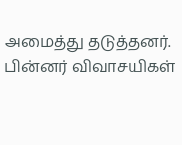அமைத்து தடுத்தனர். பின்னர் விவாசயிகள்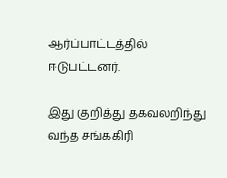ஆர்ப்பாட்டத்தில் ஈடுபட்டனர்.

இது குறித்து தகவலறிந்து வந்த சங்ககிரி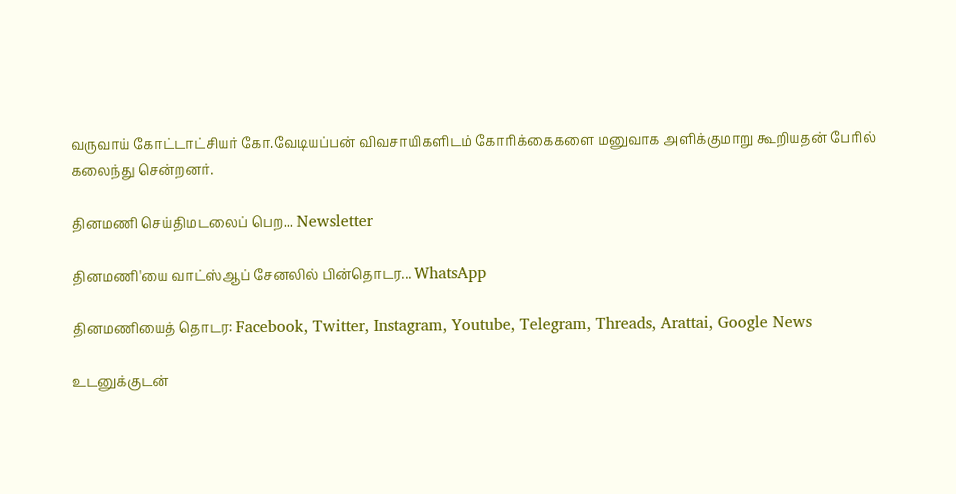வருவாய் கோட்டாட்சியர் கோ.வேடியப்பன் விவசாயிகளிடம் கோரிக்கைகளை மனுவாக அளிக்குமாறு கூறியதன் பேரில் கலைந்து சென்றனர்.

தினமணி செய்திமடலைப் பெற... Newsletter

தினமணி'யை வாட்ஸ்ஆப் சேனலில் பின்தொடர... WhatsApp

தினமணியைத் தொடர: Facebook, Twitter, Instagram, Youtube, Telegram, Threads, Arattai, Google News

உடனுக்குடன்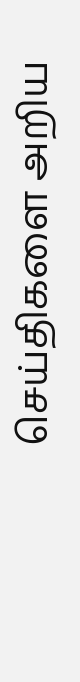செய்திகளை அறிய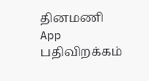தினமணி App பதிவிறக்கம்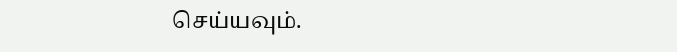செய்யவும்.